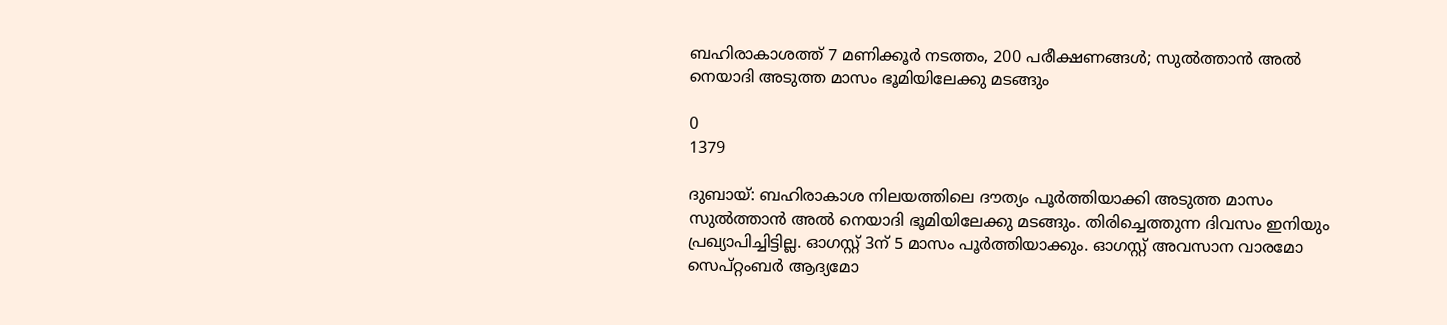ബഹിരാകാശത്ത് 7 മണിക്കൂർ നടത്തം, 200 പരീക്ഷണങ്ങൾ; സുൽത്താൻ അൽ നെയാദി അടുത്ത മാസം ഭൂമിയിലേക്കു മടങ്ങും

0
1379

ദുബായ്: ബഹിരാകാശ നിലയത്തിലെ ദൗത്യം പൂർത്തിയാക്കി അടുത്ത മാസം സുൽത്താൻ അൽ നെയാദി ഭൂമിയിലേക്കു മടങ്ങും. തിരിച്ചെത്തുന്ന ദിവസം ഇനിയും പ്രഖ്യാപിച്ചിട്ടില്ല. ഓഗസ്റ്റ് 3ന് 5 മാസം പൂർത്തിയാക്കും. ഓഗസ്റ്റ് അവസാന വാരമോ സെപ്റ്റംബർ ആദ്യമോ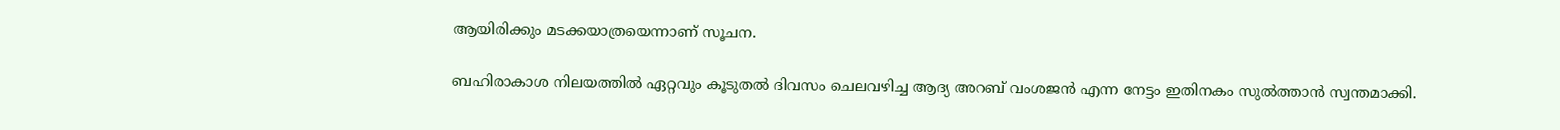ആയിരിക്കും മടക്കയാത്രയെന്നാണ് സൂചന.

ബഹിരാകാശ നിലയത്തിൽ ഏറ്റവും കൂടുതൽ ദിവസം ചെലവഴിച്ച ആദ്യ അറബ് വംശജൻ എന്ന നേട്ടം ഇതിനകം സുൽത്താൻ സ്വന്തമാക്കി.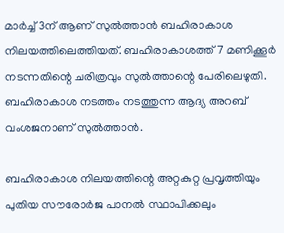മാർച്ച് 3ന് ആണ് സുൽത്താൻ ബഹിരാകാശ നിലയത്തിലെത്തിയത്. ബഹിരാകാശത്ത് 7 മണിക്കൂർ നടന്നതിന്റെ ചരിത്രവും സുൽത്താന്റെ പേരിലെഴുതി. ബഹിരാകാശ നടത്തം നടത്തുന്ന ആദ്യ അറബ് വംശജനാണ് സുൽത്താൻ.

ബഹിരാകാശ നിലയത്തിന്റെ അറ്റകുറ്റ പ്രവൃത്തിയും പുതിയ സൗരോർജ പാനൽ സ്ഥാപിക്കലും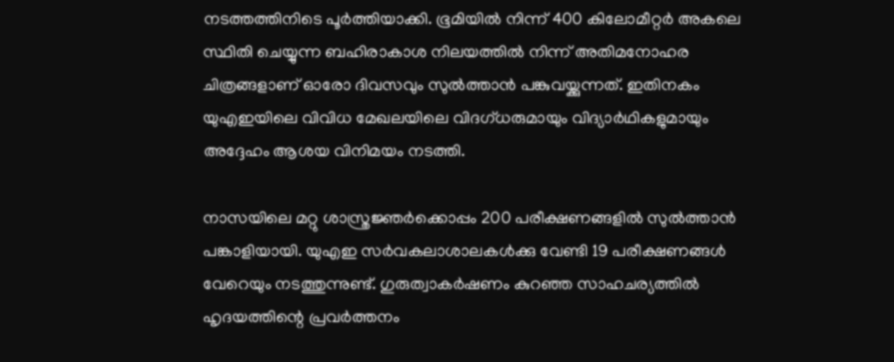നടത്തത്തിനിടെ പൂർത്തിയാക്കി. ഭൂമിയിൽ നിന്ന് 400 കിലോമീറ്റർ അകലെ സ്ഥിതി ചെയ്യുന്ന ബഹിരാകാശ നിലയത്തിൽ നിന്ന് അതിമനോഹര ചിത്രങ്ങളാണ് ഓരോ ദിവസവും സുൽത്താൻ പങ്കുവയ്ക്കുന്നത്. ഇതിനകം യുഎഇയിലെ വിവിധ മേഖലയിലെ വിദഗ്ധരുമായും വിദ്യാർഥികളുമായും അദ്ദേഹം ആശയ വിനിമയം നടത്തി.

നാസയിലെ മറ്റു ശാസ്ത്രജ്ഞർക്കൊപ്പം 200 പരീക്ഷണങ്ങളിൽ സുൽത്താൻ പങ്കാളിയായി. യുഎഇ സർവകലാശാലകൾക്കു വേണ്ടി 19 പരീക്ഷണങ്ങൾ വേറെയും നടത്തുന്നുണ്ട്. ഗുരുത്വാകർഷണം കുറ‍ഞ്ഞ സാഹചര്യത്തിൽ ഹൃദയത്തിന്റെ പ്രവർത്തനം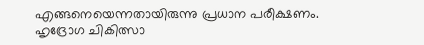എങ്ങനെയെന്നതായിരുന്നു പ്രധാന പരീക്ഷണം. ഹൃദ്രോഗ ചികിത്സാ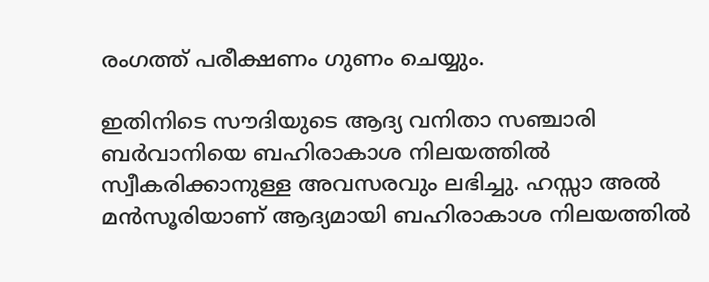രംഗത്ത് പരീക്ഷണം ഗുണം ചെയ്യും.

ഇതിനിടെ സൗദിയുടെ ആദ്യ വനിതാ സഞ്ചാരി ബർവാനിയെ ബഹിരാകാശ നിലയത്തിൽ സ്വീകരിക്കാനുള്ള അവസരവും ലഭിച്ചു. ഹസ്സാ അൽ മൻസൂരിയാണ് ആദ്യമായി ബഹിരാകാശ നിലയത്തിൽ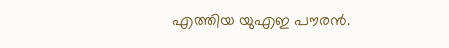എത്തിയ യുഎഇ പൗരൻ.